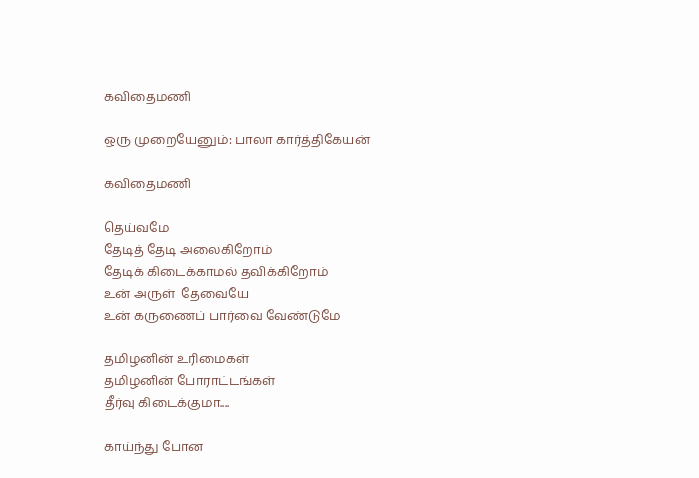கவிதைமணி

ஒரு முறையேனும்: பாலா கார்த்திகேயன்

கவிதைமணி

தெய்வமே
தேடித் தேடி அலைகிறோம்
தேடிக் கிடைக்காமல் தவிக்கிறோம்
உன் அருள்  தேவையே
உன் கருணைப் பார்வை வேண்டுமே

தமிழனின் உரிமைகள்
தமிழனின் போராட்டங்கள்
தீர்வு கிடைக்குமா....

காய்ந்து போன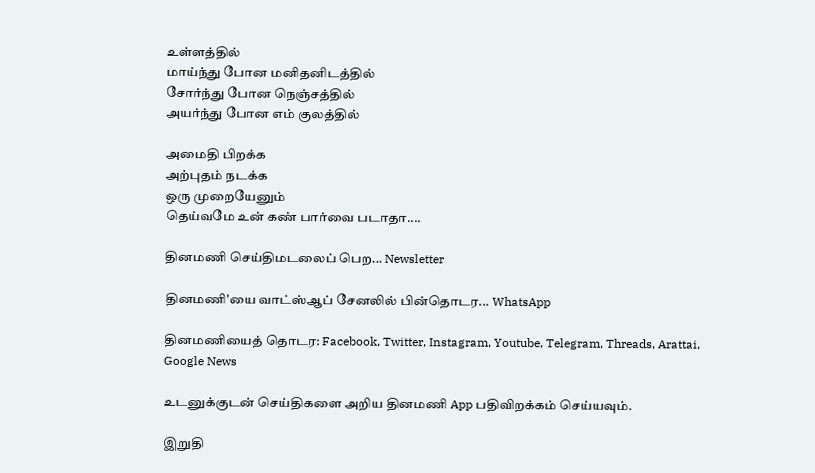உள்ளத்தில்
மாய்ந்து போன மனிதனிடத்தில்
சோர்ந்து போன நெஞ்சத்தில்
அயர்ந்து போன எம் குலத்தில்

அமைதி பிறக்க
அற்புதம் நடக்க
ஒரு முறையேனும்
தெய்வமே உன் கண் பார்வை படாதா....

தினமணி செய்திமடலைப் பெற... Newsletter

தினமணி'யை வாட்ஸ்ஆப் சேனலில் பின்தொடர... WhatsApp

தினமணியைத் தொடர: Facebook, Twitter, Instagram, Youtube, Telegram, Threads, Arattai, Google News

உடனுக்குடன் செய்திகளை அறிய தினமணி App பதிவிறக்கம் செய்யவும்.

இறுதி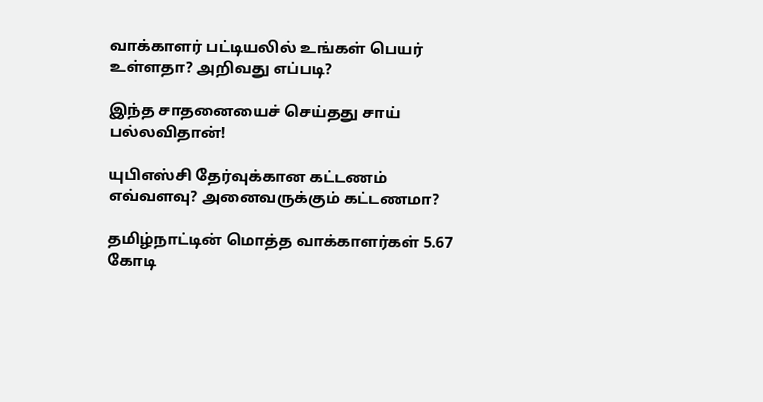வாக்காளர் பட்டியலில் உங்கள் பெயர் உள்ளதா? அறிவது எப்படி?

இந்த சாதனையைச் செய்தது சாய் பல்லவிதான்!

யுபிஎஸ்சி தேர்வுக்கான கட்டணம் எவ்வளவு? அனைவருக்கும் கட்டணமா?

தமிழ்நாட்டின் மொத்த வாக்காளர்கள் 5.67 கோடி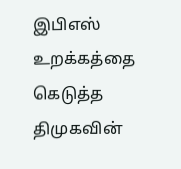இபிஎஸ் உறக்கத்தை கெடுத்த திமுகவின்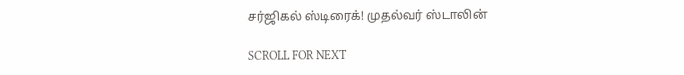சர்ஜிகல் ஸ்டிரைக்! முதல்வர் ஸ்டாலின்

SCROLL FOR NEXT